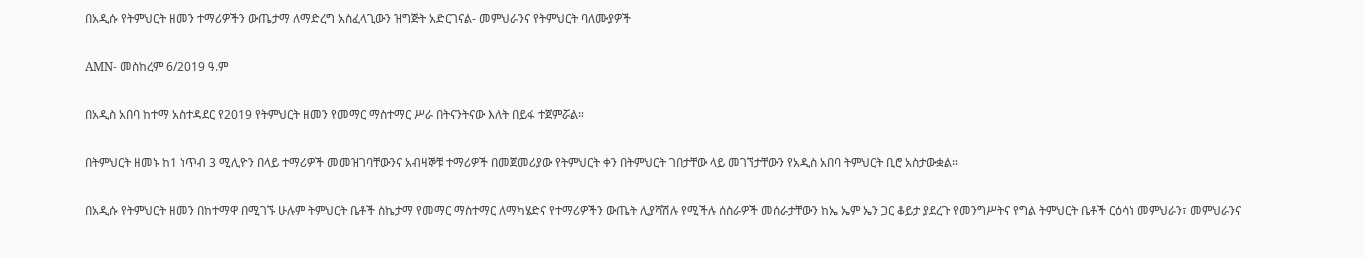በአዲሱ የትምህርት ዘመን ተማሪዎችን ውጤታማ ለማድረግ አስፈላጊውን ዝግጅት አድርገናል- መምህራንና የትምህርት ባለሙያዎች

AMN- መስከረም 6/2019 ዓ.ም

በአዲስ አበባ ከተማ አስተዳደር የ2019 የትምህርት ዘመን የመማር ማስተማር ሥራ በትናንትናው እለት በይፋ ተጀምሯል።

በትምህርት ዘመኑ ከ1 ነጥብ 3 ሚሊዮን በላይ ተማሪዎች መመዝገባቸውንና አብዛኞቹ ተማሪዎች በመጀመሪያው የትምህርት ቀን በትምህርት ገበታቸው ላይ መገኘታቸውን የአዲስ አበባ ትምህርት ቢሮ አስታውቋል።

በአዲሱ የትምህርት ዘመን በከተማዋ በሚገኙ ሁሉም ትምህርት ቤቶች ስኬታማ የመማር ማስተማር ለማካሄድና የተማሪዎችን ውጤት ሊያሻሽሉ የሚችሉ ሰስራዎች መሰራታቸውን ከኤ ኤም ኤን ጋር ቆይታ ያደረጉ የመንግሥትና የግል ትምህርት ቤቶች ርዕሳነ መምህራን፣ መምህራንና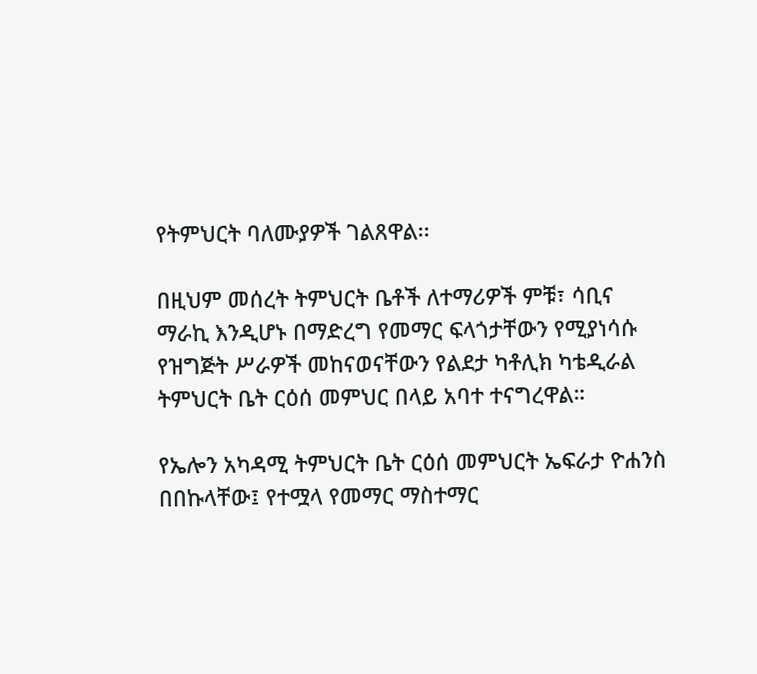የትምህርት ባለሙያዎች ገልጸዋል፡፡

በዚህም መሰረት ትምህርት ቤቶች ለተማሪዎች ምቹ፣ ሳቢና ማራኪ እንዲሆኑ በማድረግ የመማር ፍላጎታቸውን የሚያነሳሱ የዝግጅት ሥራዎች መከናወናቸውን የልደታ ካቶሊክ ካቴዲራል ትምህርት ቤት ርዕሰ መምህር በላይ አባተ ተናግረዋል።

የኤሎን አካዳሚ ትምህርት ቤት ርዕሰ መምህርት ኤፍራታ ዮሐንስ በበኩላቸው፤ የተሟላ የመማር ማስተማር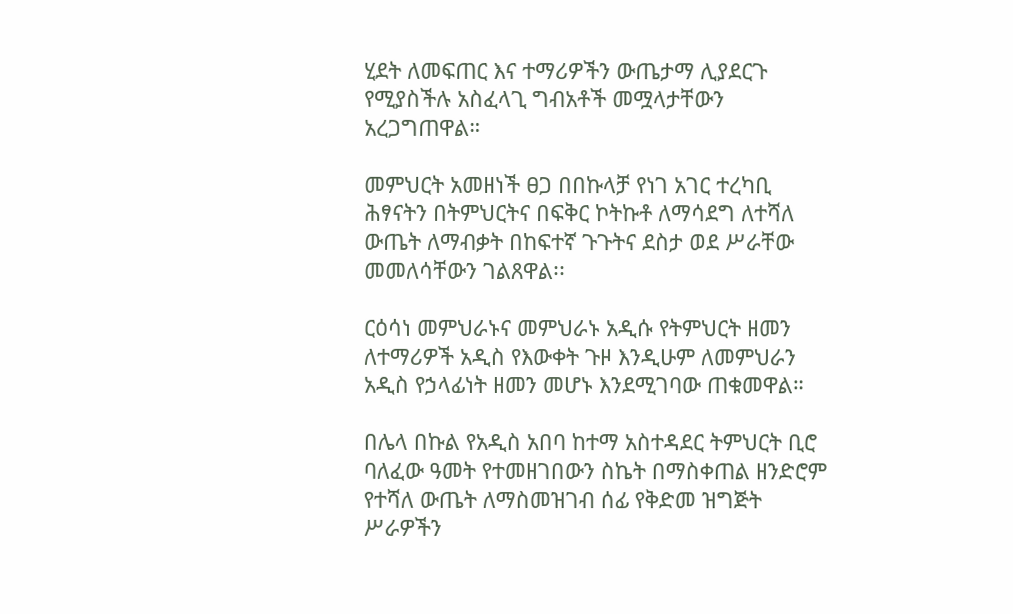ሂደት ለመፍጠር እና ተማሪዎችን ውጤታማ ሊያደርጉ የሚያስችሉ አስፈላጊ ግብአቶች መሟላታቸውን አረጋግጠዋል።

መምህርት አመዘነች ፀጋ በበኩላቻ የነገ አገር ተረካቢ ሕፃናትን በትምህርትና በፍቅር ኮትኩቶ ለማሳደግ ለተሻለ ውጤት ለማብቃት በከፍተኛ ጉጉትና ደስታ ወደ ሥራቸው መመለሳቸውን ገልጸዋል፡፡

ርዕሳነ መምህራኑና መምህራኑ አዲሱ የትምህርት ዘመን ለተማሪዎች አዲስ የእውቀት ጉዞ እንዲሁም ለመምህራን አዲስ የኃላፊነት ዘመን መሆኑ እንደሚገባው ጠቁመዋል።

በሌላ በኩል የአዲስ አበባ ከተማ አስተዳደር ትምህርት ቢሮ ባለፈው ዓመት የተመዘገበውን ስኬት በማስቀጠል ዘንድሮም የተሻለ ውጤት ለማስመዝገብ ሰፊ የቅድመ ዝግጅት ሥራዎችን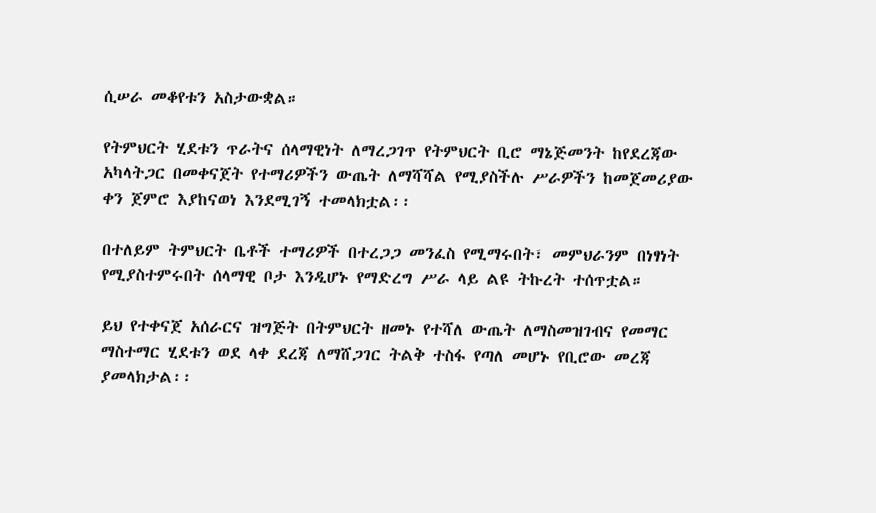ሲሠራ መቆየቱን አስታውቋል።

የትምህርት ሂደቱን ጥራትና ሰላማዊነት ለማረጋገጥ የትምህርት ቢሮ ማኔጅመንት ከየደረጃው አካላትጋር በመቀናጀት የተማሪዎችን ውጤት ለማሻሻል የሚያስችሉ ሥራዎችን ከመጀመሪያው ቀን ጀምሮ እያከናወነ እንደሚገኝ ተመላክቷል፡፡

በተለይም ትምህርት ቤቶች ተማሪዎች በተረጋጋ መንፈስ የሚማሩበት፣ መምህራንም በነፃነት የሚያስተምሩበት ሰላማዊ ቦታ እንዲሆኑ የማድረግ ሥራ ላይ ልዩ ትኩረት ተሰጥቷል።

ይህ የተቀናጀ አሰራርና ዝግጅት በትምህርት ዘመኑ የተሻለ ውጤት ለማስመዝገብና የመማር ማስተማር ሂደቱን ወደ ላቀ ደረጃ ለማሸጋገር ትልቅ ተስፋ የጣለ መሆኑ የቢሮው መረጃ ያመላክታል፡፡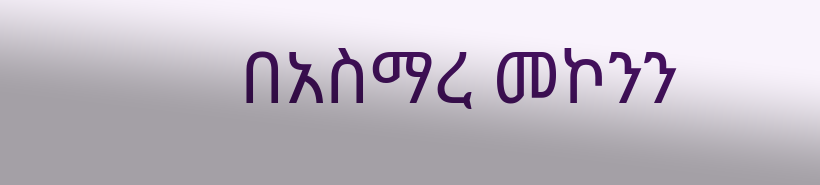በአስማረ መኮንን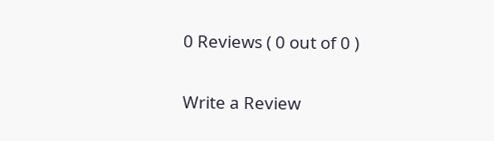0 Reviews ( 0 out of 0 )

Write a Review